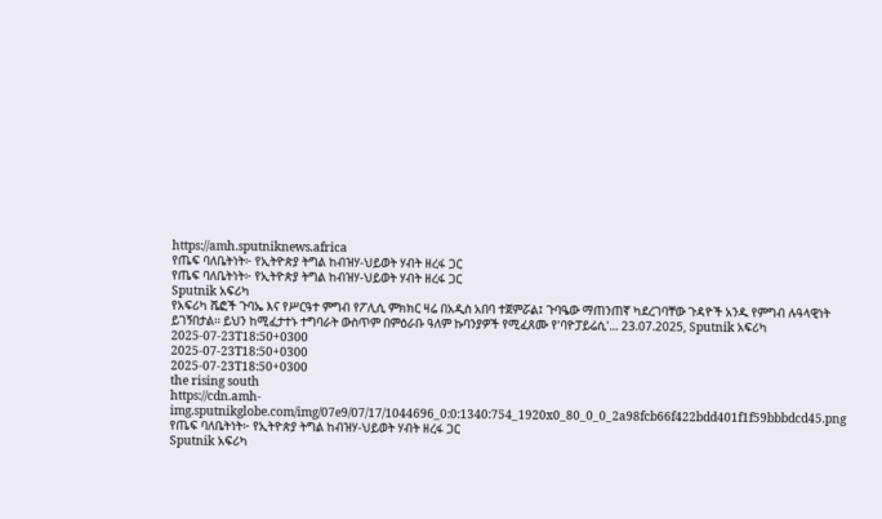https://amh.sputniknews.africa
የጤፍ ባለቤትነት፦ የኢትዮጵያ ትግል ከብዝሃ-ህይወት ሃብት ዘረፋ ጋር
የጤፍ ባለቤትነት፦ የኢትዮጵያ ትግል ከብዝሃ-ህይወት ሃብት ዘረፋ ጋር
Sputnik አፍሪካ
የአፍሪካ ሼፎች ጉባኤ እና የሥርዓተ ምግብ የፖሊሲ ምክክር ዛሬ በአዲስ አበባ ተጀምሯል፤ ጉባዔው ማጠንጠኛ ካደረገባቸው ጉዳዮች አንዱ የምግብ ሉዓላዊነት ይገኝበታል፡፡ ይህን ከሚፈታተኑ ተግባራት ውስጥም በምዕራቡ ዓለም ኩባንያዎች የሚፈጸሙ የ'ባዮፓይሬሲ'... 23.07.2025, Sputnik አፍሪካ
2025-07-23T18:50+0300
2025-07-23T18:50+0300
2025-07-23T18:50+0300
the rising south
https://cdn.amh-img.sputnikglobe.com/img/07e9/07/17/1044696_0:0:1340:754_1920x0_80_0_0_2a98fcb66f422bdd401f1f59bbbdcd45.png
የጤፍ ባለቤትነት፦ የኢትዮጵያ ትግል ከብዝሃ-ህይወት ሃብት ዘረፋ ጋር
Sputnik አፍሪካ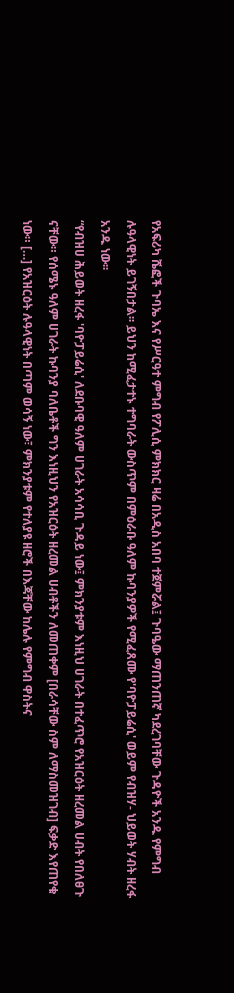የአፍሪካ ሼፎች ጉባኤ እና የሥርዓተ ምግብ የፖሊሲ ምክክር ዛሬ በአዲስ አበባ ተጀምሯል፤ ጉባዔው ማጠንጠኛ ካደረገባቸው ጉዳዮች አንዱ የምግብ ሉዓላዊነት ይገኝበታል፡፡ ይህን ከሚፈታተኑ ተግባራት ውስጥም በምዕራቡ ዓለም ኩባንያዎች የሚፈጸሙ የ'ባዮፓይሬሲ' ወይም የብዝሃ- ህይወት ሃብት ዘረፋ አንዱ ነው፡፡
“የብዝሀ ሕይወት ዘረፋ 'ባዮፓይሬሲ' ለደቡባዊ ዓለም ሀገራት አሳሳቢ ጉዳይ ነው፤ ምክንያቱም እነዚህ ሀገራት በተፈጥሮ የአዝርዕት ዘረመል ሀብት የበለፀጉ ናቸው። የሰሜኑ ዓለም ሀገራት ኩባንያ ባለቤቶች ግን እነዚህን የአዝርዕት ዘረመል ሀብቶችን ለመጠቀም [በራሳቸው ስም ለማስመዝገብ] ፍቃድ እየጠየቁ ነው። […] የአዝርዕት ሉዓላዊነት በጣም ወሳኝ ነው፣ ምክንያቱም የተለያዩ ዘሮች በእጃቸው ከሌሉ የምግብ ዋስትና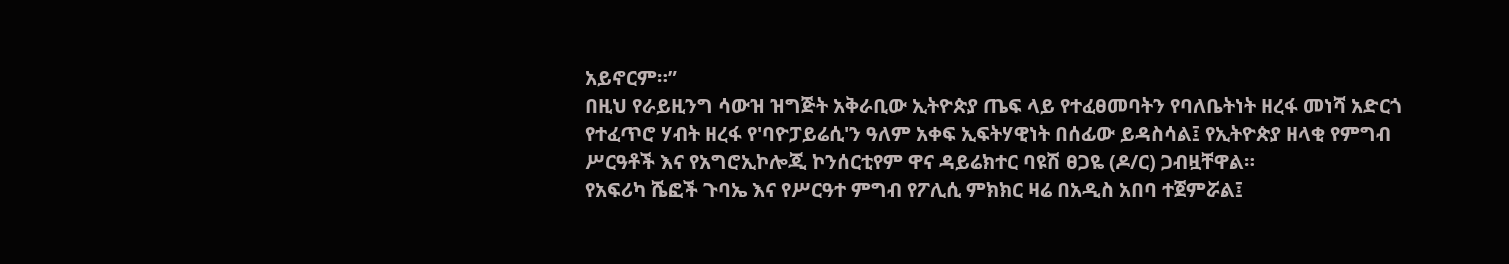አይኖርም።”
በዚህ የራይዚንግ ሳውዝ ዝግጅት አቅራቢው ኢትዮጵያ ጤፍ ላይ የተፈፀመባትን የባለቤትነት ዘረፋ መነሻ አድርጎ የተፈጥሮ ሃብት ዘረፋ የ'ባዮፓይሬሲ'ን ዓለም አቀፍ ኢፍትሃዊነት በሰፊው ይዳስሳል፤ የኢትዮጵያ ዘላቂ የምግብ ሥርዓቶች እና የአግሮኢኮሎጂ ኮንሰርቲየም ዋና ዳይሬክተር ባዩሽ ፀጋዬ (ዶ/ር) ጋብዟቸዋል።
የአፍሪካ ሼፎች ጉባኤ እና የሥርዓተ ምግብ የፖሊሲ ምክክር ዛሬ በአዲስ አበባ ተጀምሯል፤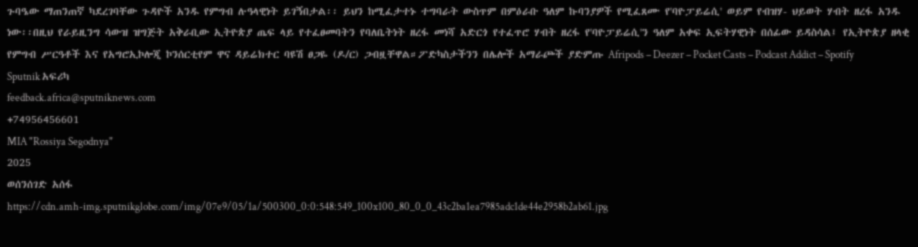ጉባዔው ማጠንጠኛ ካደረገባቸው ጉዳዮች አንዱ የምግብ ሉዓላዊነት ይገኝበታል፡፡ ይህን ከሚፈታተኑ ተግባራት ውስጥም በምዕራቡ ዓለም ኩባንያዎች የሚፈጸሙ የ'ባዮፓይሬሲ' ወይም የብዝሃ- ህይወት ሃብት ዘረፋ አንዱ ነው፡፡በዚህ የራይዚንግ ሳውዝ ዝግጅት አቅራቢው ኢትዮጵያ ጤፍ ላይ የተፈፀመባትን የባለቤትነት ዘረፋ መነሻ አድርጎ የተፈጥሮ ሃብት ዘረፋ የ'ባዮፓይሬሲ'ን ዓለም አቀፍ ኢፍትሃዊነት በሰፊው ይዳስሳል፤ የኢትዮጵያ ዘላቂ የምግብ ሥርዓቶች እና የአግሮኢኮሎጂ ኮንሰርቲየም ዋና ዳይሬክተር ባዩሽ ፀጋዬ (ዶ/ር) ጋብዟቸዋል።ፖድካስታችንን በሌሎች አማራጮች ያድምጡ Afripods – Deezer – Pocket Casts – Podcast Addict – Spotify
Sputnik አፍሪካ
feedback.africa@sputniknews.com
+74956456601
MIA "Rossiya Segodnya"
2025
ወሰንሰገድ አሰፋ
https://cdn.amh-img.sputnikglobe.com/img/07e9/05/1a/500300_0:0:548:549_100x100_80_0_0_43c2ba1ea7985adc1de44e2958b2ab61.jpg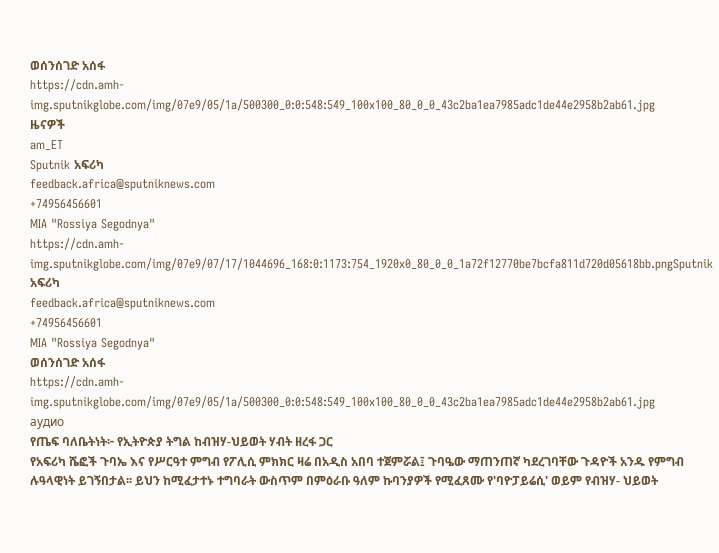ወሰንሰገድ አሰፋ
https://cdn.amh-img.sputnikglobe.com/img/07e9/05/1a/500300_0:0:548:549_100x100_80_0_0_43c2ba1ea7985adc1de44e2958b2ab61.jpg
ዜናዎች
am_ET
Sputnik አፍሪካ
feedback.africa@sputniknews.com
+74956456601
MIA "Rossiya Segodnya"
https://cdn.amh-img.sputnikglobe.com/img/07e9/07/17/1044696_168:0:1173:754_1920x0_80_0_0_1a72f12770be7bcfa811d720d05618bb.pngSputnik አፍሪካ
feedback.africa@sputniknews.com
+74956456601
MIA "Rossiya Segodnya"
ወሰንሰገድ አሰፋ
https://cdn.amh-img.sputnikglobe.com/img/07e9/05/1a/500300_0:0:548:549_100x100_80_0_0_43c2ba1ea7985adc1de44e2958b2ab61.jpg
аудио
የጤፍ ባለቤትነት፦ የኢትዮጵያ ትግል ከብዝሃ-ህይወት ሃብት ዘረፋ ጋር
የአፍሪካ ሼፎች ጉባኤ እና የሥርዓተ ምግብ የፖሊሲ ምክክር ዛሬ በአዲስ አበባ ተጀምሯል፤ ጉባዔው ማጠንጠኛ ካደረገባቸው ጉዳዮች አንዱ የምግብ ሉዓላዊነት ይገኝበታል፡፡ ይህን ከሚፈታተኑ ተግባራት ውስጥም በምዕራቡ ዓለም ኩባንያዎች የሚፈጸሙ የ'ባዮፓይሬሲ' ወይም የብዝሃ- ህይወት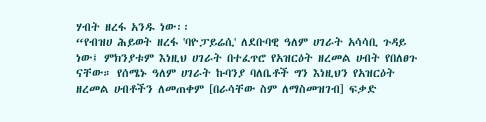ሃብት ዘረፋ አንዱ ነው፡፡
“የብዝሀ ሕይወት ዘረፋ 'ባዮፓይሬሲ' ለደቡባዊ ዓለም ሀገራት አሳሳቢ ጉዳይ ነው፤ ምክንያቱም እነዚህ ሀገራት በተፈጥሮ የአዝርዕት ዘረመል ሀብት የበለፀጉ ናቸው። የሰሜኑ ዓለም ሀገራት ኩባንያ ባለቤቶች ግን እነዚህን የአዝርዕት ዘረመል ሀብቶችን ለመጠቀም [በራሳቸው ስም ለማስመዝገብ] ፍቃድ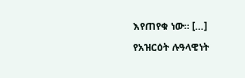እየጠየቁ ነው። […] የአዝርዕት ሉዓላዊነት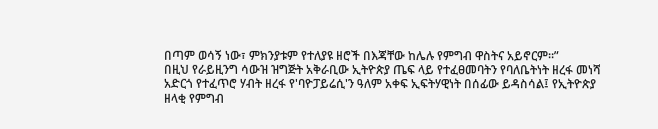በጣም ወሳኝ ነው፣ ምክንያቱም የተለያዩ ዘሮች በእጃቸው ከሌሉ የምግብ ዋስትና አይኖርም።”
በዚህ የራይዚንግ ሳውዝ ዝግጅት አቅራቢው ኢትዮጵያ ጤፍ ላይ የተፈፀመባትን የባለቤትነት ዘረፋ መነሻ አድርጎ የተፈጥሮ ሃብት ዘረፋ የ'ባዮፓይሬሲ'ን ዓለም አቀፍ ኢፍትሃዊነት በሰፊው ይዳስሳል፤ የኢትዮጵያ ዘላቂ የምግብ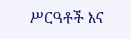ሥርዓቶች እና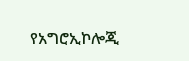የአግሮኢኮሎጂ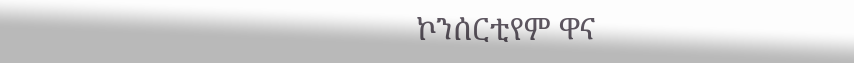ኮንሰርቲየም ዋና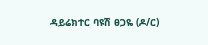ዳይሬክተር ባዩሽ ፀጋዬ (ዶ/ር)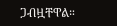ጋብዟቸዋል።